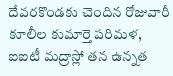దేవరకొండకు చెందిన రోజువారీ కూలీల కుమార్తె పరిమళ, ఐఐటీ మద్రాస్లో తన ఉన్నత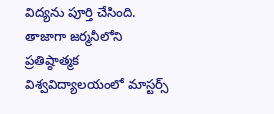విద్యను పూర్తి చేసింది. తాజాగా జర్మనీలోని ప్రతిష్ఠాత్మక విశ్వవిద్యాలయంలో మాస్టర్స్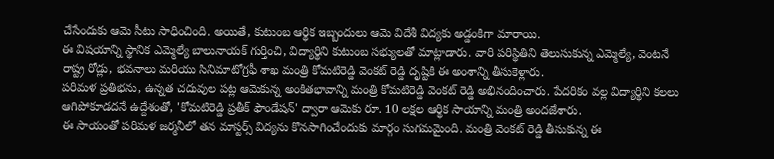చేసేందుకు ఆమె సీటు సాధించింది. అయితే, కుటుంబ ఆర్థిక ఇబ్బందులు ఆమె విదేశీ విద్యకు అడ్డంకిగా మారాయి.
ఈ విషయాన్ని స్థానిక ఎమ్మెల్యే బాలునాయక్ గుర్తించి, విద్యార్థిని కుటుంబ సభ్యులతో మాట్లాడారు. వారి పరిస్థితిని తెలుసుకున్న ఎమ్మెల్యే, వెంటనే రాష్ట్ర రోడ్లు, భవనాలు మరియు సినిమాటోగ్రఫీ శాఖ మంత్రి కోమటిరెడ్డి వెంకట్ రెడ్డి దృష్టికి ఈ అంశాన్ని తీసుకెళ్లారు.
పరిమళ ప్రతిభను, ఉన్నత చదువుల పట్ల ఆమెకున్న అంకితభావాన్ని మంత్రి కోమటిరెడ్డి వెంకట్ రెడ్డి అభినందించారు. పేదరికం వల్ల విద్యార్థిని కలలు ఆగిపోకూడదనే ఉద్దేశంతో, 'కోమటిరెడ్డి ప్రతీక్ ఫౌండేషన్' ద్వారా ఆమెకు రూ. 10 లక్షల ఆర్థిక సాయాన్ని మంత్రి అందజేశారు.
ఈ సాయంతో పరిమళ జర్మనీలో తన మాస్టర్స్ విద్యను కొనసాగించేందుకు మార్గం సుగమమైంది. మంత్రి వెంకట్ రెడ్డి తీసుకున్న ఈ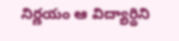నిర్ణయం ఆ విద్యార్థిని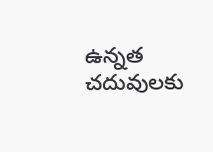ఉన్నత చదువులకు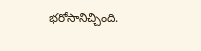భరోసానిచ్చింది.